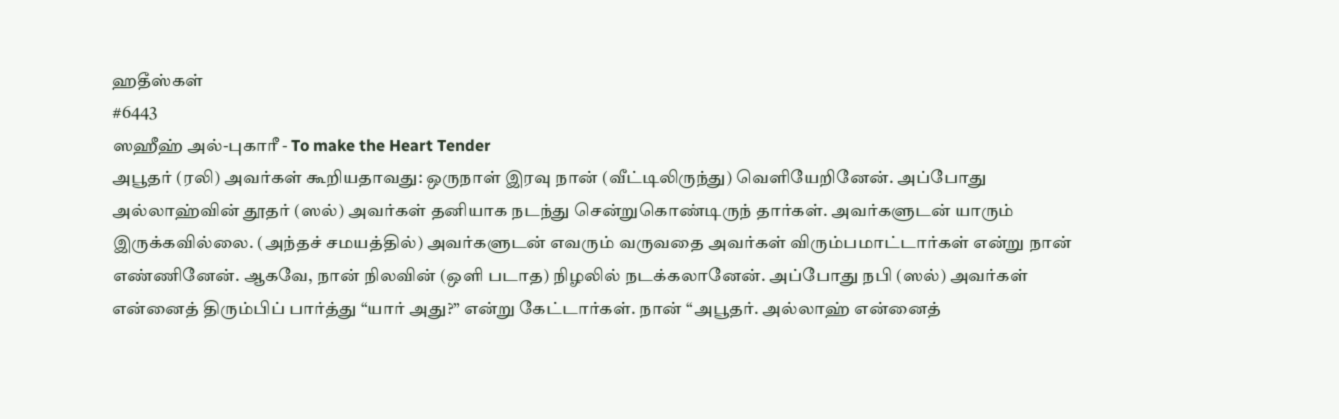ஹதீஸ்கள்
#6443
ஸஹீஹ் அல்-புகாரீ - To make the Heart Tender
அபூதர் (ரலி) அவர்கள் கூறியதாவது: ஒருநாள் இரவு நான் (வீட்டிலிருந்து) வெளியேறினேன். அப்போது அல்லாஹ்வின் தூதர் (ஸல்) அவர்கள் தனியாக நடந்து சென்றுகொண்டிருந் தார்கள். அவர்களுடன் யாரும் இருக்கவில்லை. (அந்தச் சமயத்தில்) அவர்களுடன் எவரும் வருவதை அவர்கள் விரும்பமாட்டார்கள் என்று நான் எண்ணினேன். ஆகவே, நான் நிலவின் (ஒளி படாத) நிழலில் நடக்கலானேன். அப்போது நபி (ஸல்) அவர்கள் என்னைத் திரும்பிப் பார்த்து “யார் அது?” என்று கேட்டார்கள். நான் “அபூதர். அல்லாஹ் என்னைத்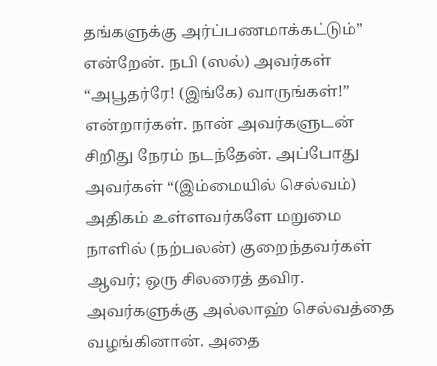தங்களுக்கு அர்ப்பணமாக்கட்டும்” என்றேன். நபி (ஸல்) அவர்கள் “அபூதர்ரே! (இங்கே) வாருங்கள்!” என்றார்கள். நான் அவர்களுடன் சிறிது நேரம் நடந்தேன். அப்போது அவர்கள் “(இம்மையில் செல்வம்) அதிகம் உள்ளவர்களே மறுமை நாளில் (நற்பலன்) குறைந்தவர்கள் ஆவர்; ஒரு சிலரைத் தவிர. அவர்களுக்கு அல்லாஹ் செல்வத்தை வழங்கினான். அதை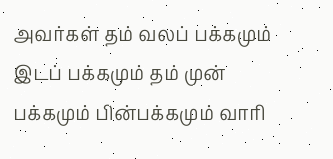அவர்கள் தம் வலப் பக்கமும் இடப் பக்கமும் தம் முன் பக்கமும் பின்பக்கமும் வாரி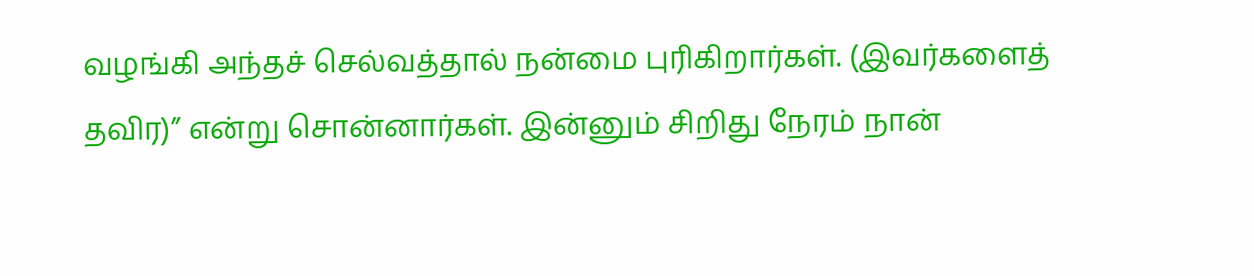வழங்கி அந்தச் செல்வத்தால் நன்மை புரிகிறார்கள். (இவர்களைத் தவிர)” என்று சொன்னார்கள். இன்னும் சிறிது நேரம் நான்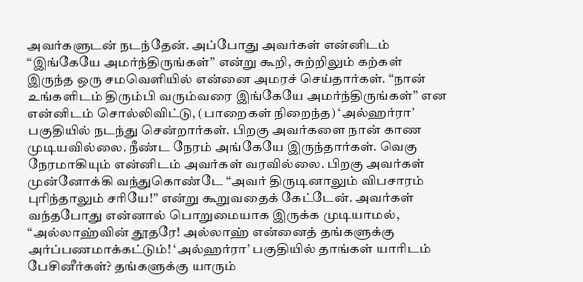அவர்களுடன் நடந்தேன். அப்போது அவர்கள் என்னிடம் “இங்கேயே அமர்ந்திருங்கள்” என்று கூறி, சுற்றிலும் கற்கள் இருந்த ஒரு சமவெளியில் என்னை அமரச் செய்தார்கள். “நான் உங்களிடம் திரும்பி வரும்வரை இங்கேயே அமர்ந்திருங்கள்” என என்னிடம் சொல்லிவிட்டு, (பாறைகள் நிறைந்த) ‘அல்ஹர்ரா’ பகுதியில் நடந்து சென்றார்கள். பிறகு அவர்களை நான் காண முடியவில்லை. நீண்ட நேரம் அங்கேயே இருந்தார்கள். வெகு நேரமாகியும் என்னிடம் அவர்கள் வரவில்லை. பிறகு அவர்கள் முன்னோக்கி வந்துகொண்டே “அவர் திருடினாலும் விபசாரம் புரிந்தாலும் சரியே!” என்று கூறுவதைக் கேட்டேன். அவர்கள் வந்தபோது என்னால் பொறுமையாக இருக்க முடியாமல், “அல்லாஹ்வின் தூதரே! அல்லாஹ் என்னைத் தங்களுக்கு அர்ப்பணமாக்கட்டும்! ‘அல்ஹர்ரா’ பகுதியில் தாங்கள் யாரிடம் பேசினீர்கள்? தங்களுக்கு யாரும்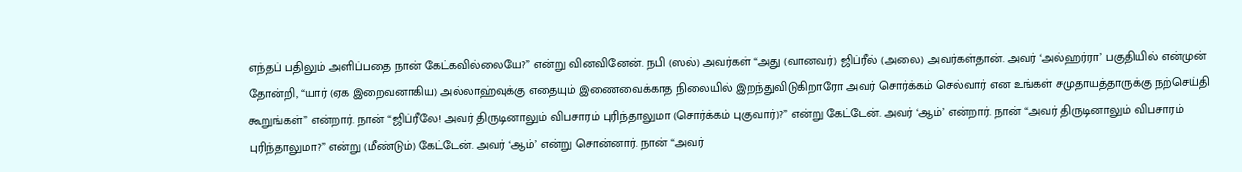எந்தப் பதிலும் அளிப்பதை நான் கேட்கவில்லையே?” என்று வினவினேன். நபி (ஸல்) அவர்கள் “அது (வானவர்) ஜிப்ரீல் (அலை) அவர்கள்தான். அவர் ‘அல்ஹர்ரா’ பகுதியில் என்முன் தோன்றி, “யார் (ஏக இறைவனாகிய) அல்லாஹ்வுக்கு எதையும் இணைவைக்காத நிலையில் இறந்துவிடுகிறாரோ அவர் சொர்க்கம் செல்வார் என உங்கள் சமுதாயத்தாருக்கு நற்செய்தி கூறுங்கள்” என்றார். நான் “ஜிப்ரீலே! அவர் திருடினாலும் விபசாரம் புரிந்தாலுமா (சொர்க்கம் புகுவார்)?” என்று கேட்டேன். அவர் ‘ஆம்’ என்றார். நான் “அவர் திருடினாலும் விபசாரம் புரிந்தாலுமா?” என்று (மீண்டும்) கேட்டேன். அவர் ‘ஆம்’ என்று சொன்னார். நான் “அவர்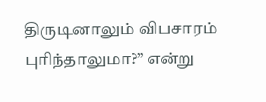திருடினாலும் விபசாரம் புரிந்தாலுமா?” என்று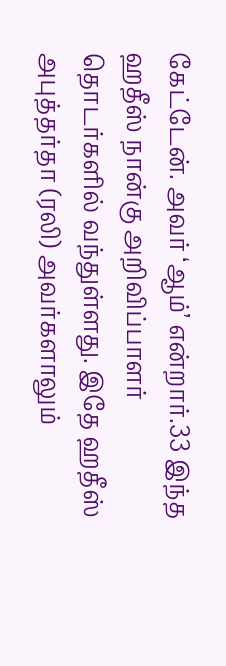கேட்டேன். அவர் ‘ஆம்’ என்றார்.33 இந்த ஹதீஸ் நான்கு அறிவிப்பாளர் தொடர்களில் வந்துள்ளது. இதே ஹதீஸ் அபுத்தர்தா (ரலி) அவர்களாலும்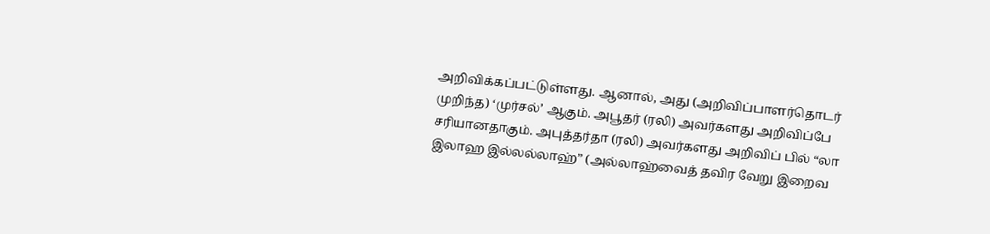அறிவிக்கப்பட்டுள்ளது. ஆனால், அது (அறிவிப்பாளர்தொடர் முறிந்த) ‘முர்சல்’ ஆகும். அபூதர் (ரலி) அவர்களது அறிவிப்பே சரியானதாகும். அபுத்தர்தா (ரலி) அவர்களது அறிவிப் பில் “லா இலாஹ இல்லல்லாஹ்” (அல்லாஹ்வைத் தவிர வேறு இறைவ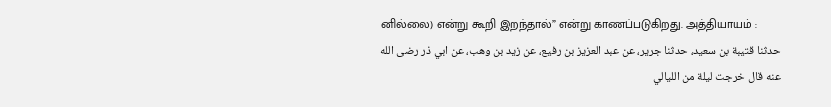னில்லை) என்று கூறி இறந்தால்” என்று காணப்படுகிறது. அத்தியாயம் :
حدثنا قتيبة بن سعيد، حدثنا جرير، عن عبد العزيز بن رفيع، عن زيد بن وهب، عن ابي ذر رضى الله عنه قال خرجت ليلة من الليالي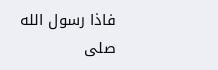فاذا رسول الله صلى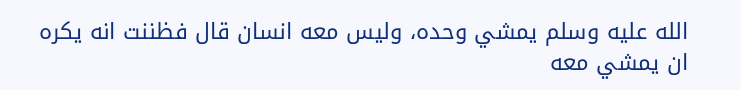الله عليه وسلم يمشي وحده، وليس معه انسان قال فظننت انه يكره ان يمشي معه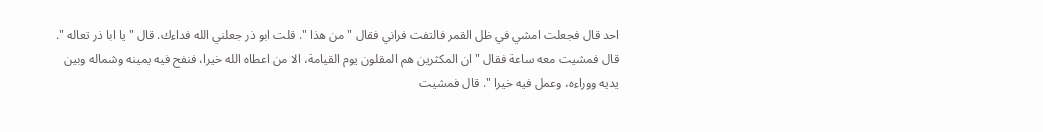احد قال فجعلت امشي في ظل القمر فالتفت فراني فقال " من هذا ". قلت ابو ذر جعلني الله فداءك. قال " يا ابا ذر تعاله ". قال فمشيت معه ساعة فقال " ان المكثرين هم المقلون يوم القيامة، الا من اعطاه الله خيرا، فنفح فيه يمينه وشماله وبين يديه ووراءه، وعمل فيه خيرا ". قال فمشيت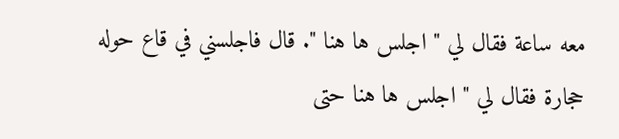معه ساعة فقال لي " اجلس ها هنا ". قال فاجلسني في قاع حوله حجارة فقال لي " اجلس ها هنا حتى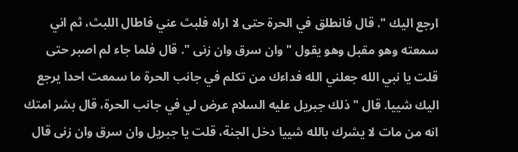ارجع اليك ". قال فانطلق في الحرة حتى لا اراه فلبث عني فاطال اللبث، ثم اني سمعته وهو مقبل وهو يقول " وان سرق وان زنى ". قال فلما جاء لم اصبر حتى قلت يا نبي الله جعلني الله فداءك من تكلم في جانب الحرة ما سمعت احدا يرجع اليك شييا. قال " ذلك جبريل عليه السلام عرض لي في جانب الحرة، قال بشر امتك انه من مات لا يشرك بالله شييا دخل الجنة، قلت يا جبريل وان سرق وان زنى قال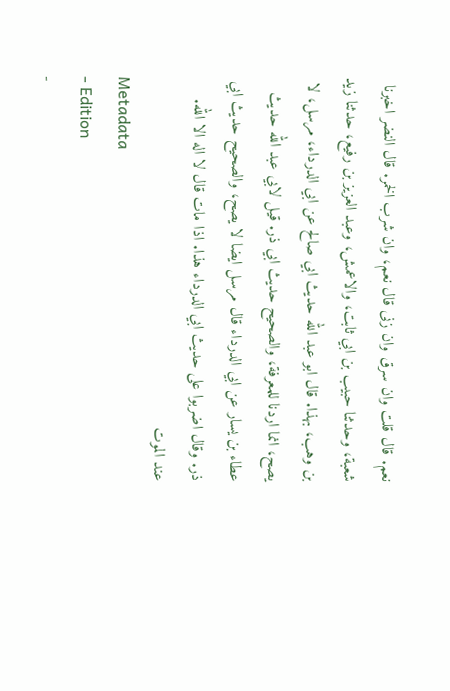نعم. قال قلت وان سرق وان زنى قال نعم، وان شرب الخمر. قال النضر اخبرنا شعبة، وحدثنا حبيب بن ابي ثابت، والاعمش، وعبد العزيز بن رفيع، حدثنا زيد بن وهب، بهذا. قال ابو عبد الله حديث ابي صالح عن ابي الدرداء، مرسل، لا يصح، انما اردنا للمعرفة، والصحيح حديث ابي ذر. قيل لابي عبد الله حديث عطاء بن يسار عن ابي الدرداء قال مرسل ايضا لا يصح، والصحيح حديث ابي ذر. وقال اضربوا على حديث ابي الدرداء هذا. اذا مات قال لا اله الا الله. عند الموت
Metadata
- Edition
-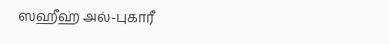ஸஹீஹ் அல்-புகாரீ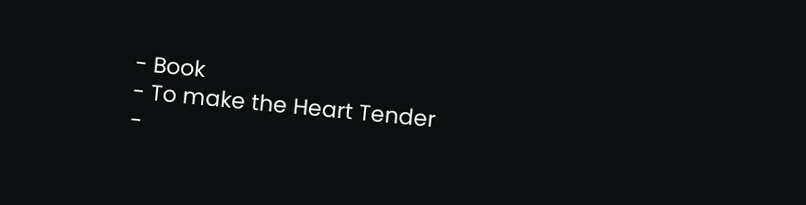- Book
- To make the Heart Tender
-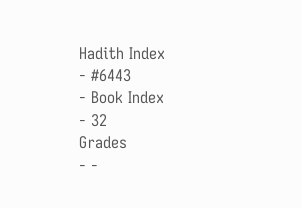Hadith Index
- #6443
- Book Index
- 32
Grades
- -